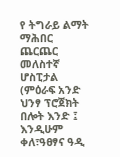የ ትግራይ ልማት ማሕበር ጨርጨር መለስተኛ ሆስፒታል (ምዕራፍ አንድ ህንፃ ፕሮጀክት በሎት እንድ ፤ እንዲሁም ቀለ፣ዓፀፃና ዓዲ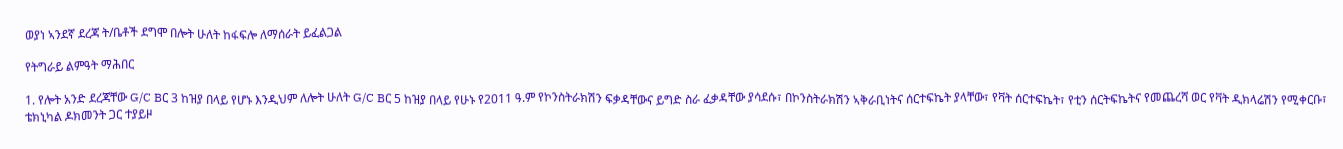ወያነ ኣንደኛ ደረጃ ት/ቤቶች ደግሞ በሎት ሁለት ከፋፍሎ ለማሰራት ይፈልጋል

የትግራይ ልምዓት ማሕበር

1. የሎት አንድ ደረጃቸው G/C Bር 3 ከዝያ በላይ የሆኑ እንዲህም ለሎት ሁለት G/C Bር 5 ከዝያ በላይ የሁኑ የ2011 ዓ.ም የኮንስትራክሽን ፍቃዳቸውና ይግድ ስራ ፈቃዳቸው ያሳደሱ፣ በኮንስትራክሽን ኣቅራቢነትና ሰርተፍኬት ያላቸው፣ የቫት ሰርተፍኬት፣ የቲን ሰርትፍኬትና የመጨረሻ ወር የቫት ዲክላሬሽን የሚቀርቡ፣ ቴክኒካል ዶክመንት ጋር ተያይዞ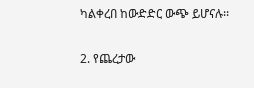ካልቀረበ ከውድድር ውጭ ይሆናሉ፡፡

2. የጨረታው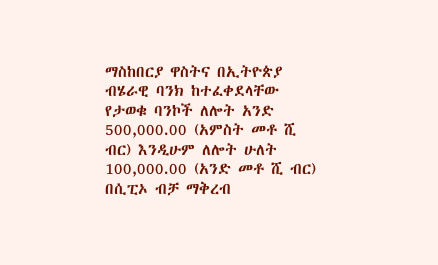ማስከበርያ ዋስትና በኢትዮጵያ ብሄራዊ ባንክ ከተፈቀደላቸው የታወቁ ባንኮች ለሎት አንድ 500,000.00 (አምስት መቶ ሺ ብር) እንዲሁም ለሎት ሁለት 100,000.00 (አንድ መቶ ሺ ብር) በሲፒኦ ብቻ ማቅረብ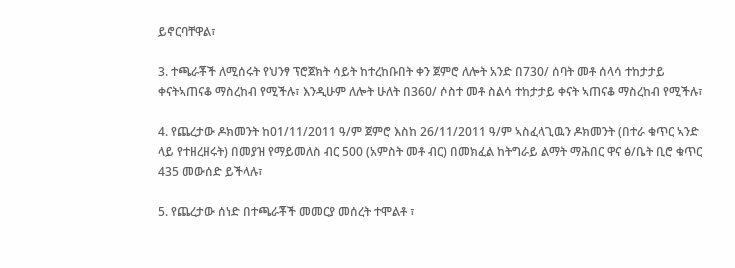ይኖርባቸዋል፣

3. ተጫራቾች ለሚሰሩት የህንፃ ፕሮጀክት ሳይት ከተረከቡበት ቀን ጀምሮ ለሎት አንድ በ730/ ሰባት መቶ ሰላሳ ተከታታይ ቀናትኣጠናቆ ማስረከብ የሚችሉ፣ እንዲሁም ለሎት ሁለት በ360/ ሶስተ መቶ ስልሳ ተከታታይ ቀናት ኣጠናቆ ማስረከብ የሚችሉ፣

4. የጨረታው ዶክመንት ከ01/11/2011 ዓ/ም ጀምሮ እስከ 26/11/2011 ዓ/ም ኣስፈላጊዉን ዶክመንት (በተራ ቁጥር ኣንድ ላይ የተዘረዘሩት) በመያዝ የማይመለስ ብር 500 (አምስት መቶ ብር) በመክፈል ከትግራይ ልማት ማሕበር ዋና ፅ/ቤት ቢሮ ቁጥር 435 መውሰድ ይችላሉ፣

5. የጨረታው ሰነድ በተጫራቾች መመርያ መሰረት ተሞልቶ ፣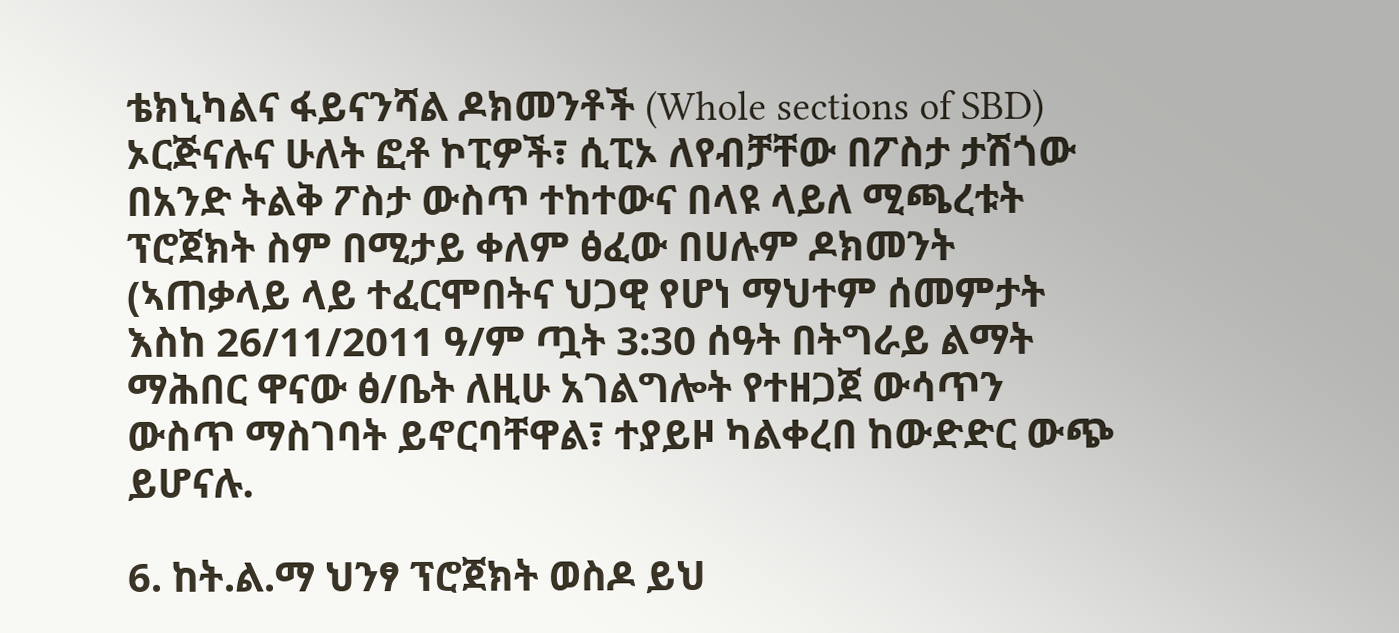ቴክኒካልና ፋይናንሻል ዶክመንቶች (Whole sections of SBD) ኦርጅናሉና ሁለት ፎቶ ኮፒዎች፣ ሲፒኦ ለየብቻቸው በፖስታ ታሽጎው በአንድ ትልቅ ፖስታ ውስጥ ተከተውና በላዩ ላይለ ሚጫረቱት ፕሮጀክት ስም በሚታይ ቀለም ፅፈው በሀሉም ዶክመንት (ኣጠቃላይ ላይ ተፈርሞበትና ህጋዊ የሆነ ማህተም ሰመምታት እስከ 26/11/2011 ዓ/ም ጧት 3:30 ሰዓት በትግራይ ልማት ማሕበር ዋናው ፅ/ቤት ለዚሁ አገልግሎት የተዘጋጀ ውሳጥን ውስጥ ማስገባት ይኖርባቸዋል፣ ተያይዞ ካልቀረበ ከውድድር ውጭ ይሆናሉ.

6. ከት.ል.ማ ህንፃ ፕሮጀክት ወስዶ ይህ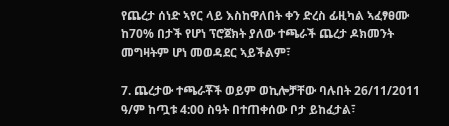የጨረታ ሰነድ ኣየር ላይ እስከዋለበት ቀን ድረስ ፊዚካል ኣፈፃፀሙ ከ70% በታች የሆነ ፕሮጀክት ያለው ተጫራች ጨረታ ዶክመንት መግዛትም ሆነ መወዳደር ኣይችልም፣

7. ጨረታው ተጫራቾች ወይም ወኪሎቻቸው ባሉበት 26/11/2011 ዓ/ም ከጧቱ 4:00 ስዓት በተጠቀሰው ቦታ ይከፈታል፣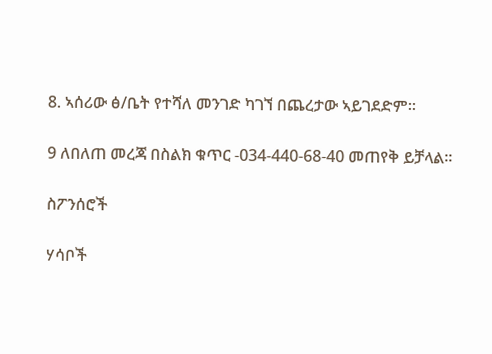8. ኣሰሪው ፅ/ቤት የተሻለ መንገድ ካገኘ በጨረታው ኣይገደድም፡፡

9 ለበለጠ መረጃ በስልክ ቁጥር -034-440-68-40 መጠየቅ ይቻላል፡፡

ስፖንሰሮች

ሃሳቦች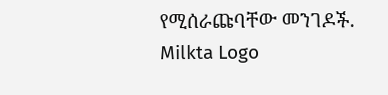የሚሰራጩባቸው መንገዶች.
Milkta Logo